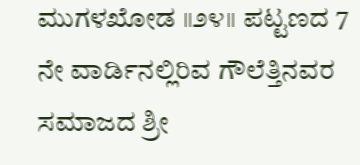ಮುಗಳಖೋಡ ॥೨೪॥ ಪಟ್ಟಣದ 7 ನೇ ವಾರ್ಡಿನಲ್ಲಿರಿವ ಗೌಲೆತ್ತಿನವರ ಸಮಾಜದ ಶ್ರೀ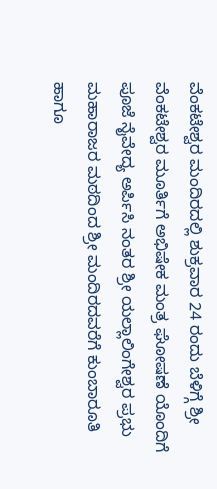ವೆಂಕಟೇಶ್ವರ ಮಂದಿರದಲ್ಲಿ ಶುಕ್ರವಾರ 24 ರಂದು ಬೆಳಿಗ್ಗೆ ಶ್ರೀ ವೆಂಕಟೇಶ್ವರ ಮೂರ್ತಿಗೆ ಅಭಿಷೇಕ ಮಂತ್ರ ಘೋಷಣೆ ಯೊಂದಿಗೆ ಪೂಜೆ ನೈವೇದ್ಯ ಅರ್ಪಿಸಿ ನಂತರ ಶ್ರೀ ಯಲ್ಲಾಲಿಂಗೇಶ್ವರ ಪ್ರಭು ಮಹಾರಾಜರ ಮಠದಿಂದ ಶ್ರೀ ಮಂದಿರದವರೆಗೆ ಕುಂಬಾರೂತಿ ಹಾಗೂ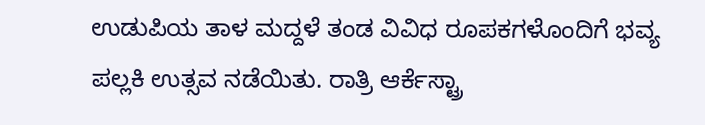ಉಡುಪಿಯ ತಾಳ ಮದ್ದಳೆ ತಂಡ ವಿವಿಧ ರೂಪಕಗಳೊಂದಿಗೆ ಭವ್ಯ ಪಲ್ಲಕಿ ಉತ್ಸವ ನಡೆಯಿತು. ರಾತ್ರಿ ಆರ್ಕೆಸ್ಟ್ರಾ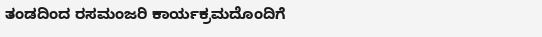ತಂಡದಿಂದ ರಸಮಂಜರಿ ಕಾರ್ಯಕ್ರಮದೊಂದಿಗೆ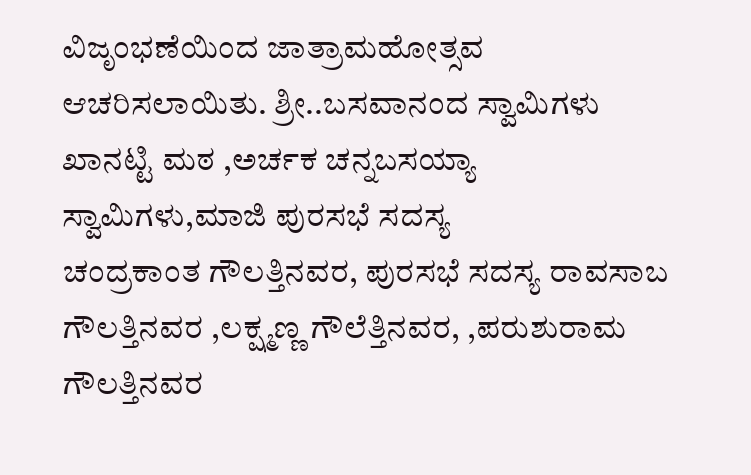ವಿಜೃಂಭಣೆಯಿಂದ ಜಾತ್ರಾಮಹೋತ್ಸವ ಆಚರಿಸಲಾಯಿತು. ಶ್ರೀ..ಬಸವಾನಂದ ಸ್ವಾಮಿಗಳು ಖಾನಟ್ಟಿ ಮಠ ,ಅರ್ಚಕ ಚನ್ನಬಸಯ್ಯಾ ಸ್ವಾಮಿಗಳು,ಮಾಜಿ ಪುರಸಭೆ ಸದಸ್ಯ
ಚಂದ್ರಕಾಂತ ಗೌಲತ್ತಿನವರ, ಪುರಸಭೆ ಸದಸ್ಯ ರಾವಸಾಬ ಗೌಲತ್ತಿನವರ ,ಲಕ್ಷ್ಮಣ್ಣ ಗೌಲೆತ್ತಿನವರ, ,ಪರುಶುರಾಮ ಗೌಲತ್ತಿನವರ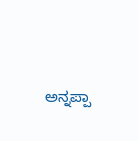ಅನ್ನಪ್ಪಾ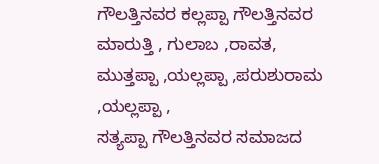ಗೌಲತ್ತಿನವರ ಕಲ್ಲಪ್ಪಾ ಗೌಲತ್ತಿನವರ ಮಾರುತ್ತಿ , ಗುಲಾಬ ,ರಾವತ,
ಮುತ್ತಪ್ಪಾ ,ಯಲ್ಲಪ್ಪಾ ,ಪರುಶುರಾಮ ,ಯಲ್ಲಪ್ಪಾ ,
ಸತ್ಯಪ್ಪಾ ಗೌಲತ್ತಿನವರ ಸಮಾಜದ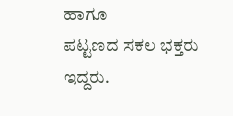ಹಾಗೂ
ಪಟ್ಟಣದ ಸಕಲ ಭಕ್ತರು ಇದ್ದರು.